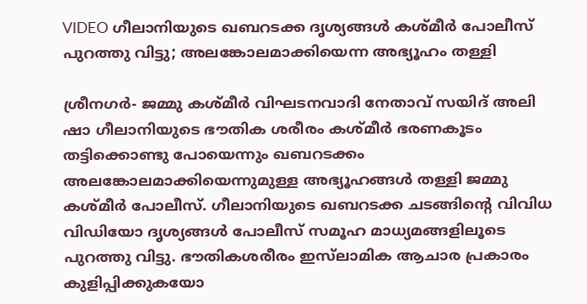VIDEO ഗീലാനിയുടെ ഖബറടക്ക ദൃശ്യങ്ങള്‍ കശ്മീര്‍ പോലീസ് പുറത്തു വിട്ടു; അലങ്കോലമാക്കിയെന്ന അഭ്യൂഹം തള്ളി

ശ്രീനഗര്‍- ജമ്മു കശ്മീര്‍ വിഘടനവാദി നേതാവ് സയിദ് അലി ഷാ ഗീലാനിയുടെ ഭൗതിക ശരീരം കശ്മീര്‍ ഭരണകൂടം തട്ടിക്കൊണ്ടു പോയെന്നും ഖബറടക്കം അലങ്കോലമാക്കിയെന്നുമുള്ള അഭ്യൂഹങ്ങള്‍ തള്ളി ജമ്മു കശ്മീര്‍ പോലീസ്. ഗീലാനിയുടെ ഖബറടക്ക ചടങ്ങിന്റെ വിവിധ വിഡിയോ ദൃശ്യങ്ങള്‍ പോലീസ് സമൂഹ മാധ്യമങ്ങളിലൂടെ പുറത്തു വിട്ടു. ഭൗതികശരീരം ഇസ്‌ലാമിക ആചാര പ്രകാരം കുളിപ്പിക്കുകയോ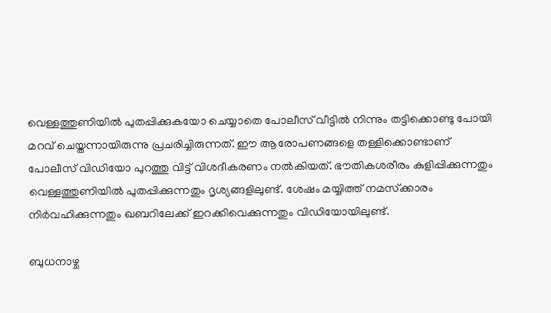വെള്ളത്തുണിയില്‍ പുതപ്പിക്കുകയോ ചെയ്യാതെ പോലീസ് വീട്ടില്‍ നിന്നും തട്ടിക്കൊണ്ടു പോയി മറവ് ചെയ്തന്നായിരുന്നു പ്രചരിച്ചിരുന്നത്. ഈ ആരോപണങ്ങളെ തള്ളിക്കൊണ്ടാണ് പോലീസ് വിഡിയോ പുറത്തു വിട്ട് വിശദീകരണം നല്‍കിയത്. ഭൗതികശരീരം കുളിപ്പിക്കുന്നതും വെള്ളത്തുണിയില്‍ പുതപ്പിക്കുന്നതും ദൃശ്യങ്ങളിലുണ്ട്. ശേഷം മയ്യിത്ത് നമസ്‌ക്കാരം നിര്‍വഹിക്കുന്നതും ഖബറിലേക്ക് ഇറക്കിവെക്കുന്നതും വിഡിയോയിലുണ്ട്.

ബുധനാഴ്ച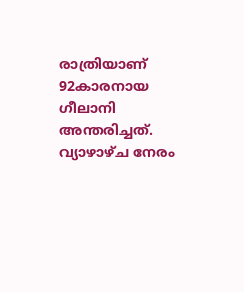രാത്രിയാണ് 92കാരനായ ഗീലാനി അന്തരിച്ചത്. വ്യാഴാഴ്ച നേരം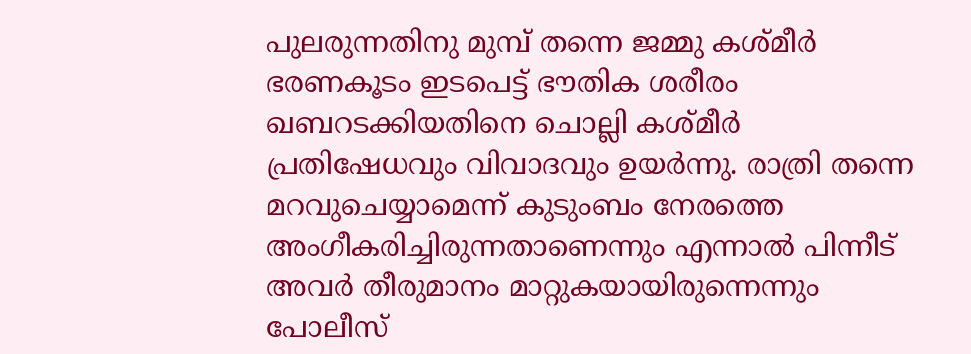പുലരുന്നതിനു മുമ്പ് തന്നെ ജമ്മു കശ്മീര്‍ ഭരണകൂടം ഇടപെട്ട് ഭൗതിക ശരീരം ഖബറടക്കിയതിനെ ചൊല്ലി കശ്മീര്‍ പ്രതിഷേധവും വിവാദവും ഉയര്‍ന്നു. രാത്രി തന്നെ മറവുചെയ്യാമെന്ന് കുടുംബം നേരത്തെ അംഗീകരിച്ചിരുന്നതാണെന്നും എന്നാല്‍ പിന്നീട് അവര്‍ തീരുമാനം മാറ്റുകയായിരുന്നെന്നും പോലീസ്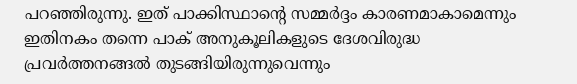പറഞ്ഞിരുന്നു. ഇത് പാക്കിസ്ഥാന്റെ സമ്മര്‍ദ്ദം കാരണമാകാമെന്നും ഇതിനകം തന്നെ പാക് അനുകൂലികളുടെ ദേശവിരുദ്ധ പ്രവര്‍ത്തനങ്ങല്‍ തുടങ്ങിയിരുന്നുവെന്നും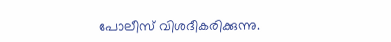പോലീസ് വിശദീകരിക്കുന്നു.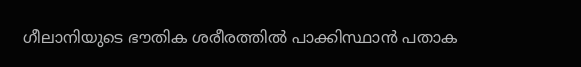ഗീലാനിയുടെ ഭൗതിക ശരീരത്തില്‍ പാക്കിസ്ഥാന്‍ പതാക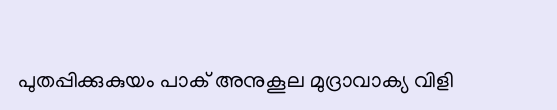പുതപ്പിക്കുകുയം പാക് അനുകൂല മുദ്രാവാക്യ വിളി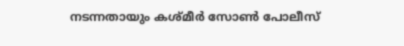നടന്നതായും കശ്മീര്‍ സോണ്‍ പോലീസ്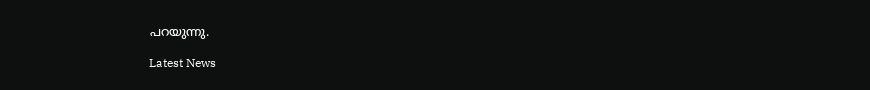പറയുന്നു.

Latest News